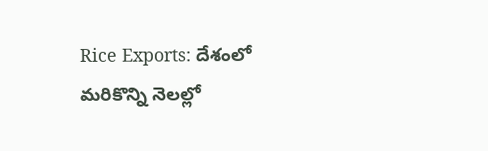Rice Exports: దేశంలో మరికొన్ని నెలల్లో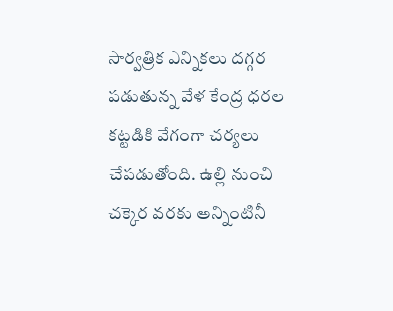సార్వత్రిక ఎన్నికలు దగ్గర పడుతున్న వేళ కేంద్ర ధరల కట్టడికి వేగంగా చర్యలు చేపడుతోంది. ఉల్లి నుంచి చక్కెర వరకు అన్నింటినీ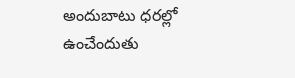అందుబాటు ధరల్లో ఉంచేందుతు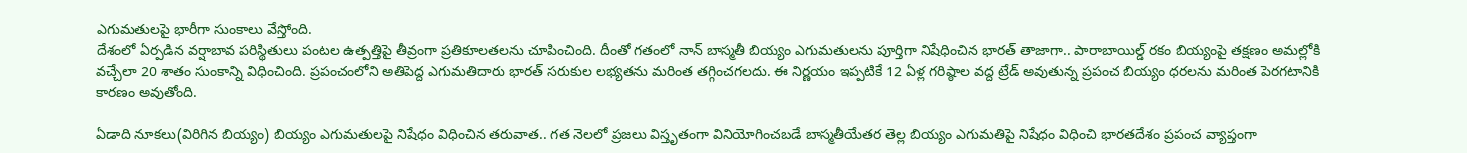ఎగుమతులపై భారీగా సుంకాలు వేస్తోంది.
దేశంలో ఏర్పడిన వర్షాబావ పరిస్థితులు పంటల ఉత్పత్తిపై తీవ్రంగా ప్రతికూలతలను చూపించింది. దీంతో గతంలో నాన్ బాస్మతీ బియ్యం ఎగుమతులను పూర్తిగా నిషేధించిన భారత్ తాజాగా.. పారాబాయిల్డ్ రకం బియ్యంపై తక్షణం అమల్లోకి వచ్చేలా 20 శాతం సుంకాన్ని విధించింది. ప్రపంచంలోని అతిపెద్ద ఎగుమతిదారు భారత్ సరుకుల లభ్యతను మరింత తగ్గించగలదు. ఈ నిర్ణయం ఇప్పటికే 12 ఏళ్ల గరిష్ఠాల వద్ద ట్రేడ్ అవుతున్న ప్రపంచ బియ్యం ధరలను మరింత పెరగటానికి కారణం అవుతోంది.

ఏడాది నూకలు(విరిగిన బియ్యం) బియ్యం ఎగుమతులపై నిషేధం విధించిన తరువాత.. గత నెలలో ప్రజలు విస్తృతంగా వినియోగించబడే బాస్మతీయేతర తెల్ల బియ్యం ఎగుమతిపై నిషేధం విధించి భారతదేశం ప్రపంచ వ్యాప్తంగా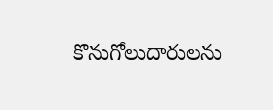కొనుగోలుదారులను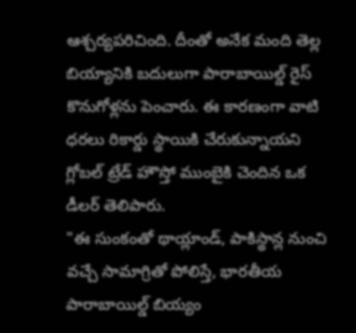ఆశ్చర్యపరిచింది. దీంతో అనేక మంది తెల్ల బియ్యానికి బదులుగా పారాబాయిల్డ్ రైస్ కొనుగోళ్లను పెంచారు. ఈ కారణంగా వాటి ధరలు రికార్డు స్థాయికి చేరుకున్నాయని గ్లోబల్ ట్రేడ్ హౌస్తో ముంబైకి చెందిన ఒక డీలర్ తెలిపారు.
"ఈ సుంకంతో థాయ్లాండ్, పాకిస్థాన్ల నుంచి వచ్చే సామాగ్రితో పోలిస్తే, భారతీయ పారాబాయిల్డ్ బియ్యం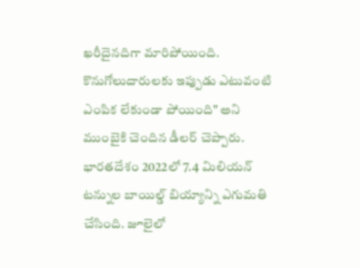ఖరీదైనదిగా మారిపోయింది. కొనుగోలుదారులకు ఇప్పుడు ఎటువంటి ఎంపిక లేకుండా పోయింది" అని ముంబైకి చెందిన డీలర్ చెప్పారు.
భారతదేశం 2022లో 7.4 మిలియన్ టన్నుల బాయిల్డ్ బియ్యాన్ని ఎగుమతి చేసింది. జూలైలో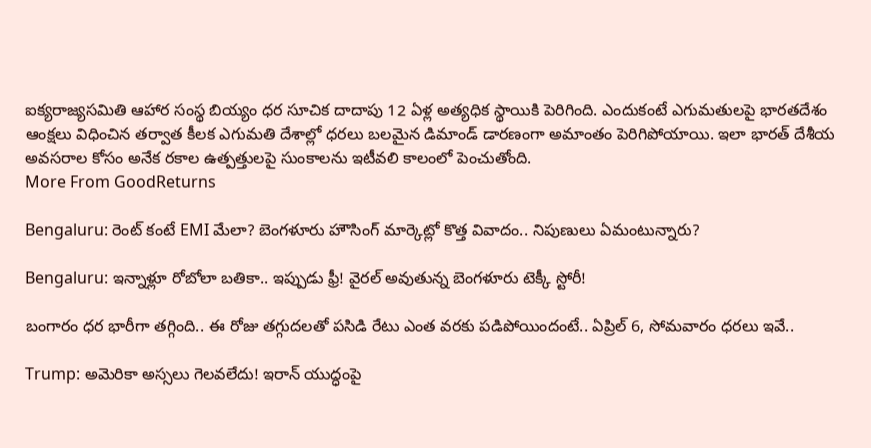ఐక్యరాజ్యసమితి ఆహార సంస్థ బియ్యం ధర సూచిక దాదాపు 12 ఏళ్ల అత్యధిక స్థాయికి పెరిగింది. ఎందుకంటే ఎగుమతులపై భారతదేశం ఆంక్షలు విధించిన తర్వాత కీలక ఎగుమతి దేశాల్లో ధరలు బలమైన డిమాండ్ డారణంగా అమాంతం పెరిగిపోయాయి. ఇలా భారత్ దేశీయ అవసరాల కోసం అనేక రకాల ఉత్పత్తులపై సుంకాలను ఇటీవలి కాలంలో పెంచుతోంది.
More From GoodReturns

Bengaluru: రెంట్ కంటే EMI మేలా? బెంగళూరు హౌసింగ్ మార్కెట్లో కొత్త వివాదం.. నిపుణులు ఏమంటున్నారు?

Bengaluru: ఇన్నాళ్లూ రోబోలా బతికా.. ఇప్పుడు ఫ్రీ! వైరల్ అవుతున్న బెంగళూరు టెక్కీ స్టోరీ!

బంగారం ధర భారీగా తగ్గింది.. ఈ రోజు తగ్గుదలతో పసిడి రేటు ఎంత వరకు పడిపోయిందంటే.. ఏప్రిల్ 6, సోమవారం ధరలు ఇవే..

Trump: అమెరికా అస్సలు గెలవలేదు! ఇరాన్ యుద్ధంపై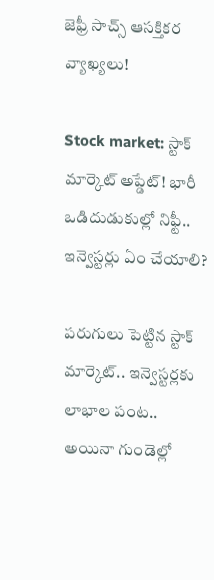జెఫ్రీ సాచ్స్ ఆసక్తికర వ్యాఖ్యలు!

Stock market: స్టాక్ మార్కెట్ అప్డేట్! భారీ ఒడిదుడుకుల్లో నిఫ్టీ.. ఇన్వెస్టర్లు ఏం చేయాలి?

పరుగులు పెట్టిన స్టాక్ మార్కెట్.. ఇన్వెస్టర్లకు లాభాల పంట.. అయినా గుండెల్లో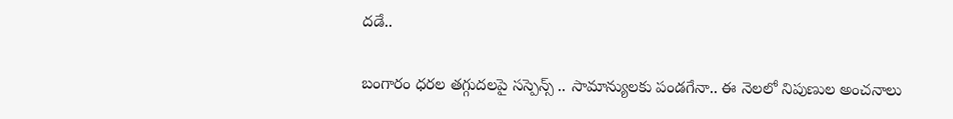దడే..

బంగారం ధరల తగ్గుదలపై సస్పెన్స్ .. సామాన్యులకు పండగేనా.. ఈ నెలలో నిపుణుల అంచనాలు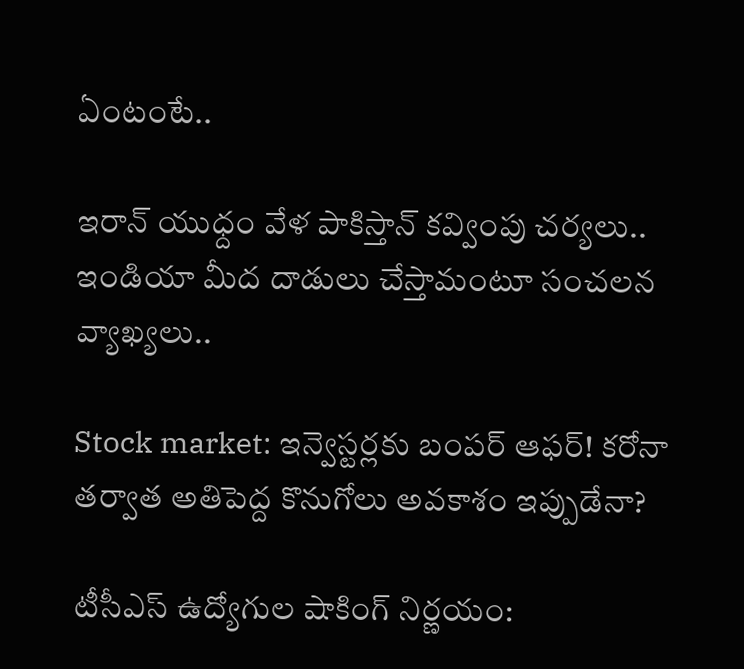ఏంటంటే..

ఇరాన్ యుధ్దం వేళ పాకిస్తాన్ కవ్వింపు చర్యలు.. ఇండియా మీద దాడులు చేస్తామంటూ సంచలన వ్యాఖ్యలు..

Stock market: ఇన్వెస్టర్లకు బంపర్ ఆఫర్! కరోనా తర్వాత అతిపెద్ద కొనుగోలు అవకాశం ఇప్పుడేనా?

టీసీఎస్ ఉద్యోగుల షాకింగ్ నిర్ణయం: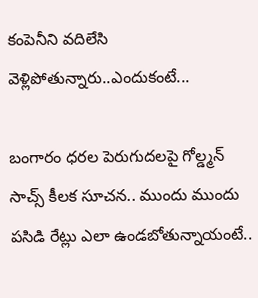కంపెనీని వదిలేసి వెళ్లిపోతున్నారు..ఎందుకంటే...

బంగారం ధరల పెరుగుదలపై గోల్డ్మన్ సాచ్స్ కీలక సూచన.. ముందు ముందు పసిడి రేట్లు ఎలా ఉండబోతున్నాయంటే..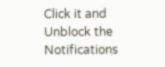Click it and Unblock the Notifications